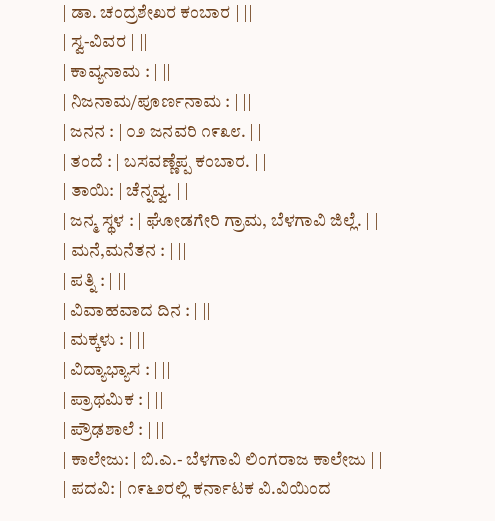| ಡಾ. ಚಂದ್ರಶೇಖರ ಕಂಬಾರ | ||
| ಸ್ವ-ವಿವರ | ||
| ಕಾವ್ಯನಾಮ : | ||
| ನಿಜನಾಮ/ಪೂರ್ಣನಾಮ : | ||
| ಜನನ : | ೦೨ ಜನವರಿ ೧೯೩೮. | |
| ತಂದೆ : | ಬಸವಣ್ಣೆಪ್ಪ ಕಂಬಾರ. | |
| ತಾಯಿ: | ಚೆನ್ನವ್ವ. | |
| ಜನ್ಮ ಸ್ಥಳ : | ಘೋಡಗೇರಿ ಗ್ರಾಮ, ಬೆಳಗಾವಿ ಜಿಲ್ಲೆ. | |
| ಮನೆ,ಮನೆತನ : | ||
| ಪತ್ನಿ : | ||
| ವಿವಾಹವಾದ ದಿನ : | ||
| ಮಕ್ಕಳು : | ||
| ವಿದ್ಯಾಭ್ಯಾಸ : | ||
| ಪ್ರಾಥಮಿಕ : | ||
| ಪ್ರೌಢಶಾಲೆ : | ||
| ಕಾಲೇಜು: | ಬಿ.ಎ.- ಬೆಳಗಾವಿ ಲಿಂಗರಾಜ ಕಾಲೇಜು | |
| ಪದವಿ: | ೧೯೬೨ರಲ್ಲಿ ಕರ್ನಾಟಕ ವಿ.ವಿಯಿಂದ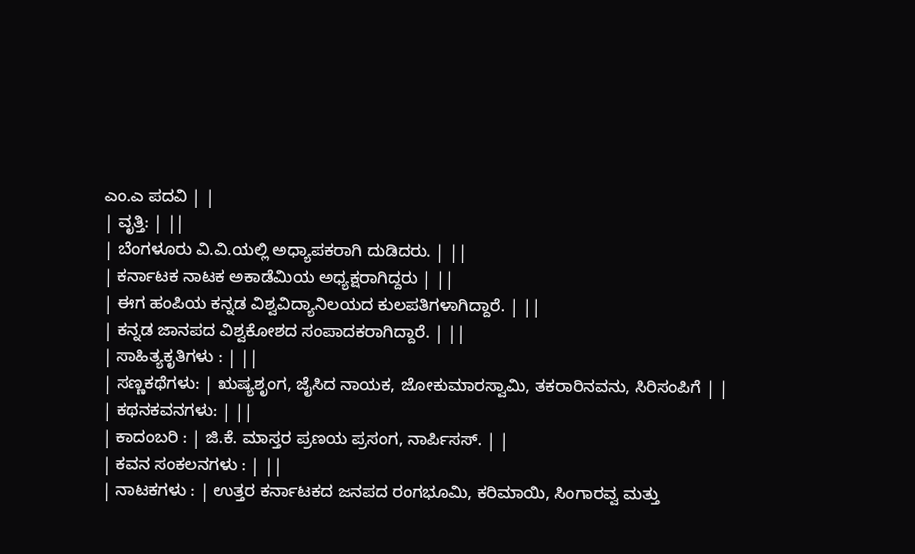ಎಂ.ಎ ಪದವಿ | |
| ವೃತ್ತಿ: | ||
| ಬೆಂಗಳೂರು ವಿ.ವಿ.ಯಲ್ಲಿ ಅಧ್ಯಾಪಕರಾಗಿ ದುಡಿದರು. | ||
| ಕರ್ನಾಟಕ ನಾಟಕ ಅಕಾಡೆಮಿಯ ಅಧ್ಯಕ್ಷರಾಗಿದ್ದರು | ||
| ಈಗ ಹಂಪಿಯ ಕನ್ನಡ ವಿಶ್ವವಿದ್ಯಾನಿಲಯದ ಕುಲಪತಿಗಳಾಗಿದ್ದಾರೆ. | ||
| ಕನ್ನಡ ಜಾನಪದ ವಿಶ್ವಕೋಶದ ಸಂಪಾದಕರಾಗಿದ್ದಾರೆ. | ||
| ಸಾಹಿತ್ಯಕೃತಿಗಳು : | ||
| ಸಣ್ಣಕಥೆಗಳು: | ಋಷ್ಯಶೃಂಗ, ಜೈಸಿದ ನಾಯಕ, ಜೋಕುಮಾರಸ್ವಾಮಿ, ತಕರಾರಿನವನು, ಸಿರಿಸಂಪಿಗೆ | |
| ಕಥನಕವನಗಳು: | ||
| ಕಾದಂಬರಿ : | ಜಿ.ಕೆ. ಮಾಸ್ತರ ಪ್ರಣಯ ಪ್ರಸಂಗ, ನಾರ್ಪಿಸಸ್. | |
| ಕವನ ಸಂಕಲನಗಳು : | ||
| ನಾಟಕಗಳು : | ಉತ್ತರ ಕರ್ನಾಟಕದ ಜನಪದ ರಂಗಭೂಮಿ, ಕರಿಮಾಯಿ, ಸಿಂಗಾರವ್ವ ಮತ್ತು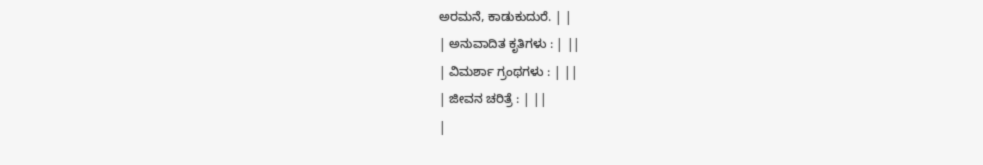ಅರಮನೆ, ಕಾಡುಕುದುರೆ. | |
| ಅನುವಾದಿತ ಕೃತಿಗಳು : | ||
| ವಿಮರ್ಶಾ ಗ್ರಂಥಗಳು : | ||
| ಜೀವನ ಚರಿತ್ರೆ : | ||
|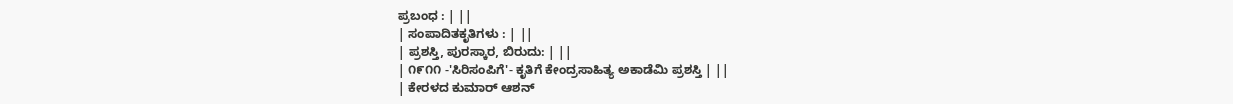ಪ್ರಬಂಧ : | ||
| ಸಂಪಾದಿತಕೃತಿಗಳು : | ||
| ಪ್ರಶಸ್ತಿ, ಪುರಸ್ಕಾರ, ಬಿರುದು: | ||
| ೧೯೧೧ -'ಸಿರಿಸಂಪಿಗೆ'- ಕೃತಿಗೆ ಕೇಂದ್ರಸಾಹಿತ್ಯ ಅಕಾಡೆಮಿ ಪ್ರಶಸ್ತಿ | ||
| ಕೇರಳದ ಕುಮಾರ್ ಆಶನ್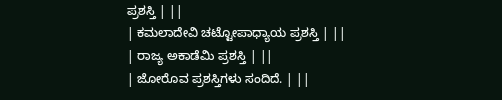ಪ್ರಶಸ್ತಿ | ||
| ಕಮಲಾದೇವಿ ಚಟ್ಟೋಪಾಧ್ಯಾಯ ಪ್ರಶಸ್ತಿ | ||
| ರಾಜ್ಯ ಅಕಾಡೆಮಿ ಪ್ರಶಸ್ತಿ | ||
| ಜೋರೊವ ಪ್ರಶಸ್ತಿಗಳು ಸಂದಿದೆ. | ||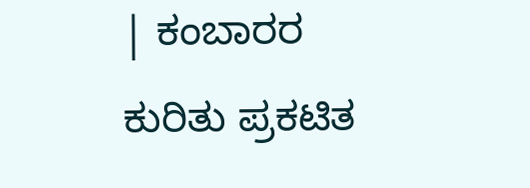| ಕಂಬಾರರ ಕುರಿತು ಪ್ರಕಟಿತ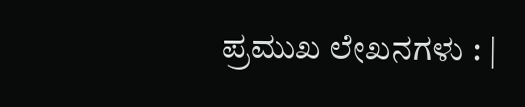ಪ್ರಮುಖ ಲೇಖನಗಳು : |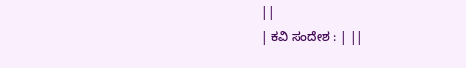||
| ಕವಿ ಸಂದೇಶ : | ||